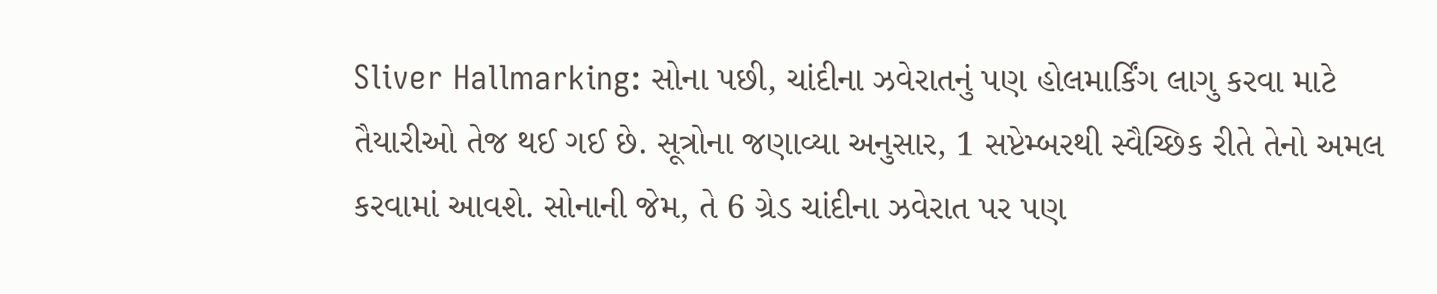Sliver Hallmarking: સોના પછી, ચાંદીના ઝવેરાતનું પણ હોલમાર્કિંગ લાગુ કરવા માટે તૈયારીઓ તેજ થઈ ગઈ છે. સૂત્રોના જણાવ્યા અનુસાર, 1 સપ્ટેમ્બરથી સ્વૈચ્છિક રીતે તેનો અમલ કરવામાં આવશે. સોનાની જેમ, તે 6 ગ્રેડ ચાંદીના ઝવેરાત પર પણ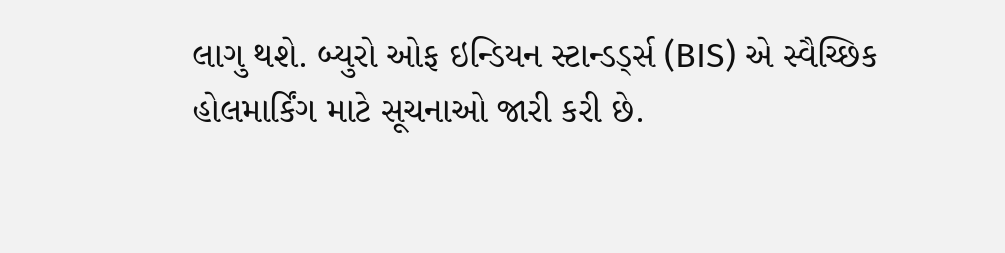લાગુ થશે. બ્યુરો ઓફ ઇન્ડિયન સ્ટાન્ડર્ડ્સ (BIS) એ સ્વૈચ્છિક હોલમાર્કિંગ માટે સૂચનાઓ જારી કરી છે.